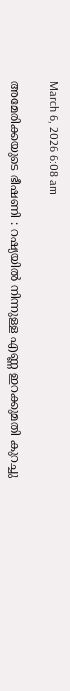March 6, 2026 6:08 am

അമേരിക്കയുടെ ഭീഷണി : റഷ്യയിൽ നിന്നുള്ള എണ്ണ ഇറക്കുമതി കുറച്ചു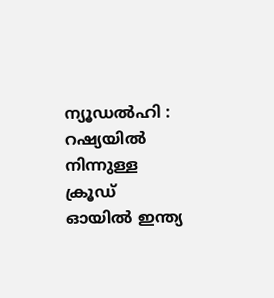ന്യൂഡൽഹി : റഷ്യയില്‍ നിന്നുള്ള ക്രൂഡ് ഓയില്‍ ഇന്ത്യ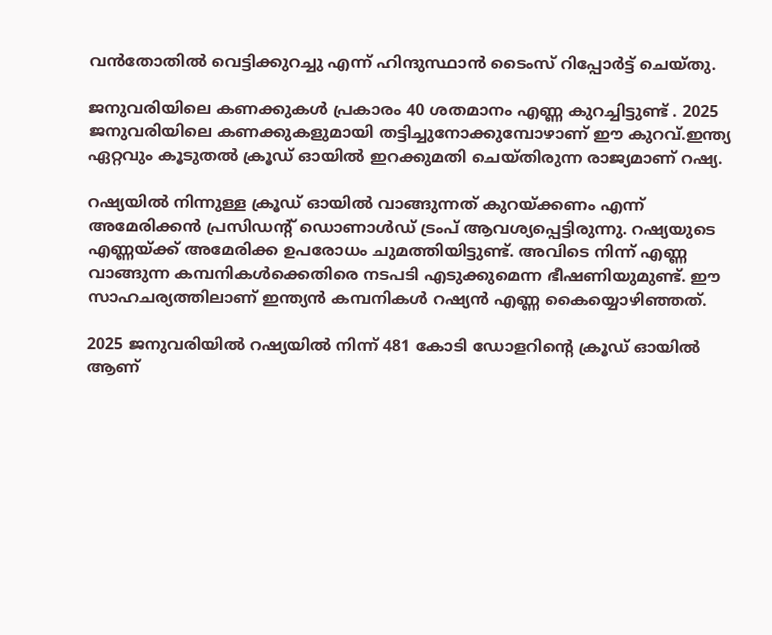വന്‍തോതില്‍ വെട്ടിക്കുറച്ചു എന്ന് ഹിന്ദുസ്ഥാന്‍ ടൈംസ് റിപ്പോര്‍ട്ട് ചെയ്തു.

ജനുവരിയിലെ കണക്കുകള്‍ പ്രകാരം 40 ശതമാനം എണ്ണ കുറച്ചിട്ടുണ്ട് . 2025 ജനുവരിയിലെ കണക്കുകളുമായി തട്ടിച്ചുനോക്കുമ്പോഴാണ് ഈ കുറവ്.ഇന്ത്യ ഏറ്റവും കൂടുതല്‍ ക്രൂഡ് ഓയില്‍ ഇറക്കുമതി ചെയ്തിരുന്ന രാജ്യമാണ് റഷ്യ.

റഷ്യയില്‍ നിന്നുള്ള ക്രൂഡ് ഓയില്‍ വാങ്ങുന്നത് കുറയ്ക്കണം എന്ന് അമേരിക്കന്‍ പ്രസിഡന്‍റ് ഡൊണാള്‍ഡ് ട്രംപ് ആവശ്യപ്പെട്ടിരുന്നു. റഷ്യയുടെ എണ്ണയ്ക്ക് അമേരിക്ക ഉപരോധം ചുമത്തിയിട്ടുണ്ട്. അവിടെ നിന്ന് എണ്ണ വാങ്ങുന്ന കമ്പനികള്‍ക്കെതിരെ നടപടി എടുക്കുമെന്ന ഭീഷണിയുമുണ്ട്. ഈ സാഹചര്യത്തിലാണ് ഇന്ത്യന്‍ കമ്പനികള്‍ റഷ്യന്‍ എണ്ണ കൈയ്യൊഴിഞ്ഞത്.

2025 ജനുവരിയില്‍ റഷ്യയില്‍ നിന്ന് 481 കോടി ഡോളറിന്റെ ക്രൂഡ് ഓയില്‍ ആണ്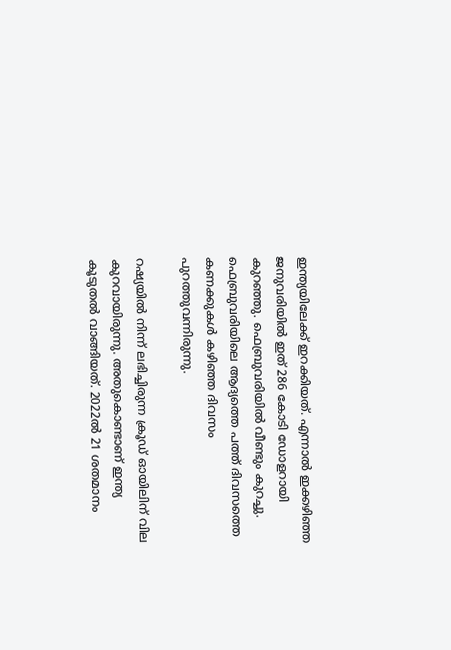ഇന്ത്യയിലേക്ക് ഇറക്കിയത്. എന്നാല്‍ ഇക്കഴിഞ്ഞ ജനുവരിയില്‍ ഇത് 286 കോടി ഡോളറായി കുറഞ്ഞു. ഫെബ്രുവരിയില്‍ വീണ്ടും കുറച്ചു. ഫെബ്രുവരിയിലെ ആദ്യത്തെ പത്ത് ദിവസത്തെ കണക്കുകള്‍ കഴിഞ്ഞ ദിവസം പുറത്തുവന്നിരുന്നു.

റഷ്യയില്‍ നിന്ന് ലഭിച്ചിരുന്ന ക്രൂഡ് ഓയിലിന് വില കുറവായിരുന്നു. അതുകൊണ്ടാണ് ഇന്ത്യ കൂടുതല്‍ വാങ്ങിയത്. 2022ല്‍ 21 ശതമാനം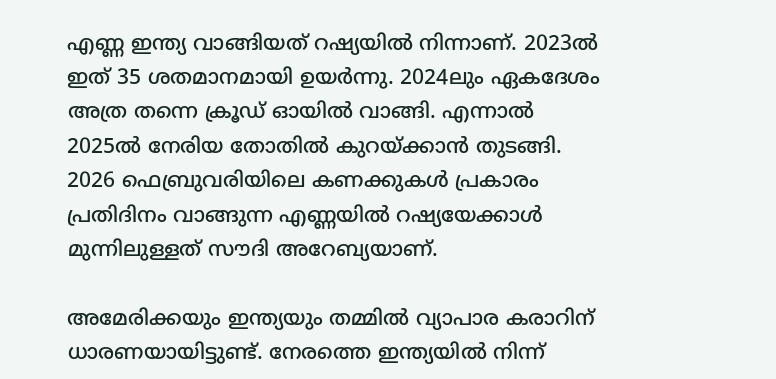എണ്ണ ഇന്ത്യ വാങ്ങിയത് റഷ്യയില്‍ നിന്നാണ്. 2023ല്‍ ഇത് 35 ശതമാനമായി ഉയര്‍ന്നു. 2024ലും ഏകദേശം അത്ര തന്നെ ക്രൂഡ് ഓയില്‍ വാങ്ങി. എന്നാല്‍ 2025ല്‍ നേരിയ തോതില്‍ കുറയ്ക്കാന്‍ തുടങ്ങി. 2026 ഫെബ്രുവരിയിലെ കണക്കുകള്‍ പ്രകാരം പ്രതിദിനം വാങ്ങുന്ന എണ്ണയില്‍ റഷ്യയേക്കാള്‍ മുന്നിലുള്ളത് സൗദി അറേബ്യയാണ്.

അമേരിക്കയും ഇന്ത്യയും തമ്മില്‍ വ്യാപാര കരാറിന് ധാരണയായിട്ടുണ്ട്. നേരത്തെ ഇന്ത്യയില്‍ നിന്ന്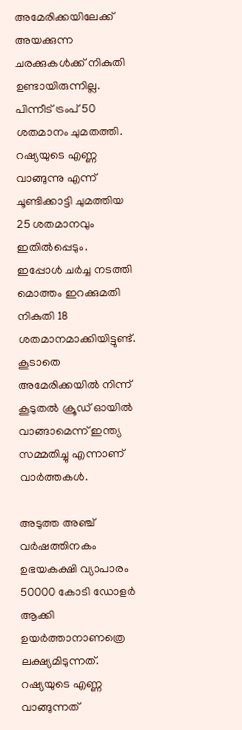അമേരിക്കയിലേക്ക് അയക്കുന്ന ചരക്കുകള്‍ക്ക് നികുതി ഉണ്ടായിരുന്നില്ല. പിന്നീട് ട്രംപ് 50 ശതമാനം ചുമതത്തി. റഷ്യയുടെ എണ്ണ വാങ്ങുന്നു എന്ന് ചൂണ്ടിക്കാട്ടി ചുമത്തിയ 25 ശതമാനവും ഇതില്‍പ്പെടും. ഇപ്പോള്‍ ചര്‍ച്ച നടത്തി മൊത്തം ഇറക്കുമതി നികുതി 18 ശതമാനമാക്കിയിട്ടുണ്ട്. കൂടാതെ അമേരിക്കയില്‍ നിന്ന് കൂടുതല്‍ ക്രൂഡ് ഓയില്‍ വാങ്ങാമെന്ന് ഇന്ത്യ സമ്മതിച്ചു എന്നാണ് വാര്‍ത്തകള്‍.

അടുത്ത അഞ്ച് വര്‍ഷത്തിനകം ഉഭയകക്ഷി വ്യാപാരം 50000 കോടി ഡോളര്‍ ആക്കി ഉയര്‍ത്താനാണത്രെ ലക്ഷ്യമിടുന്നത്. റഷ്യയുടെ എണ്ണ വാങ്ങുന്നത്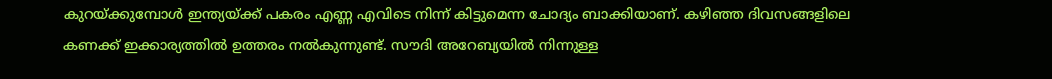കുറയ്ക്കുമ്പോള്‍ ഇന്ത്യയ്ക്ക് പകരം എണ്ണ എവിടെ നിന്ന് കിട്ടുമെന്ന ചോദ്യം ബാക്കിയാണ്. കഴിഞ്ഞ ദിവസങ്ങളിലെ കണക്ക് ഇക്കാര്യത്തില്‍ ഉത്തരം നല്‍കുന്നുണ്ട്. സൗദി അറേബ്യയില്‍ നിന്നുള്ള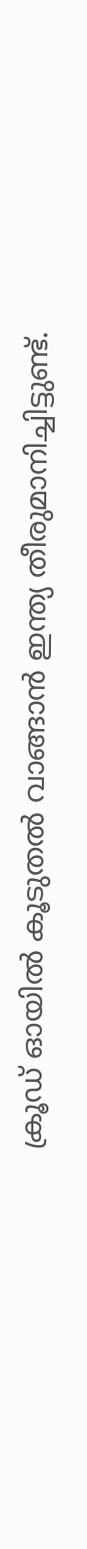ക്രൂഡ് ഓയില്‍ കൂടുതല്‍ വാങ്ങാന്‍ ഇന്ത്യ തീരുമാനിച്ചിട്ടുണ്ട്.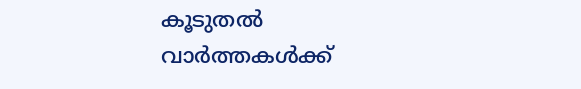കൂടുതൽ വാർത്തകൾക്ക്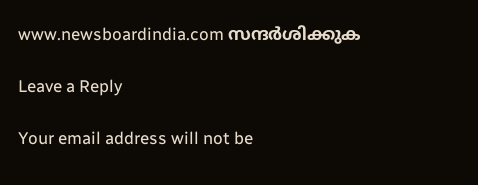www.newsboardindia.com സന്ദർശിക്കുക

Leave a Reply

Your email address will not be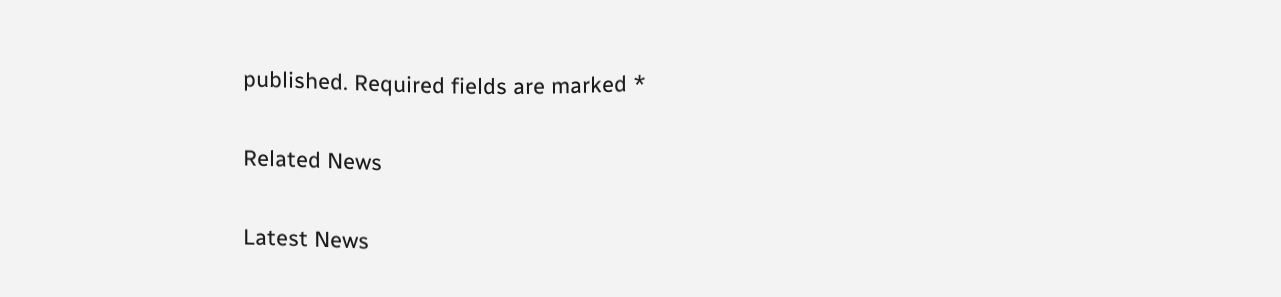published. Required fields are marked *

Related News

Latest News